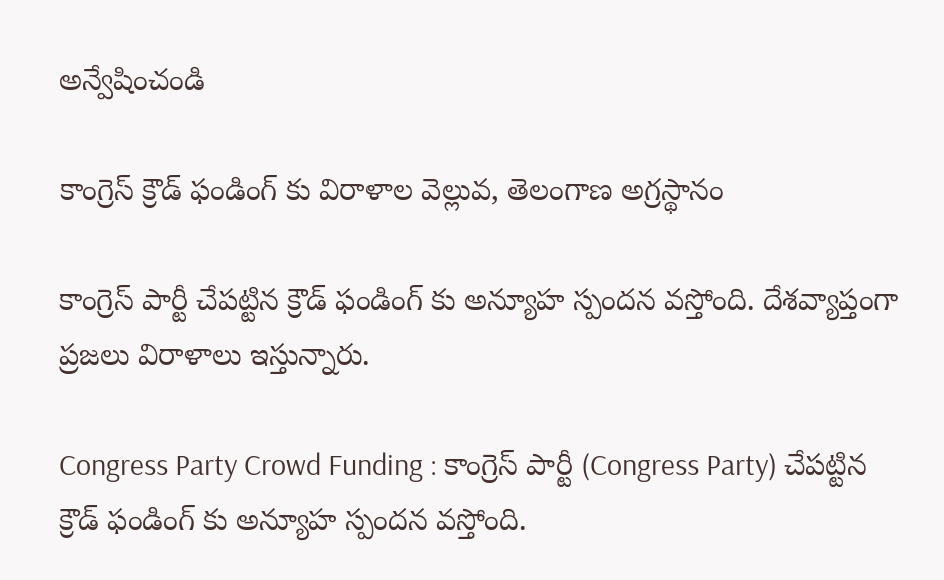అన్వేషించండి

కాంగ్రెస్ క్రౌడ్ ఫండింగ్ కు విరాళాల వెల్లువ, తెలంగాణ అగ్రస్థానం

కాంగ్రెస్ పార్టీ చేపట్టిన క్రౌడ్ ఫండింగ్ కు అన్యూహ స్పందన వస్తోంది. దేశవ్యాప్తంగా ప్రజలు విరాళాలు ఇస్తున్నారు.

Congress Party Crowd Funding : కాంగ్రెస్ పార్టీ (Congress Party) చేపట్టిన క్రౌడ్ ఫండింగ్ కు అన్యూహ స్పందన వస్తోంది.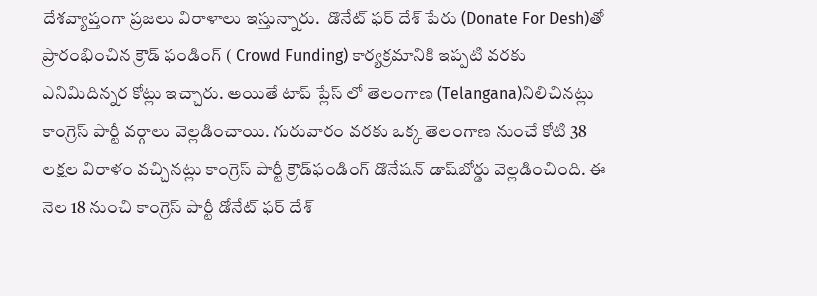దేశవ్యాప్తంగా ప్రజలు విరాళాలు ఇస్తున్నారు.  డొనేట్‌ ఫర్‌ దేశ్‌ పేరు (Donate For Desh)తో ప్రారంభించిన క్రౌడ్ ఫండింగ్ ( Crowd Funding) కార్యక్రమానికి ఇప్పటి వరకు ఎనిమిదిన్నర కోట్లు ఇచ్చారు. అయితే టాప్ ప్లేస్ లో తెలంగాణ (Telangana)నిలిచినట్లు కాంగ్రెస్ పార్టీ వర్గాలు వెల్లడించాయి. గురువారం వరకు ఒక్క తెలంగాణ నుంచే కోటి 38 లక్షల విరాళం వచ్చినట్లు కాంగ్రెస్‌ పార్టీ క్రౌడ్‌ఫండింగ్‌ డొనేషన్‌ డాష్‌బోర్డు వెల్లడించింది. ఈ నెల 18 నుంచి కాంగ్రెస్ పార్టీ డోనేట్ ఫర్ దేశ్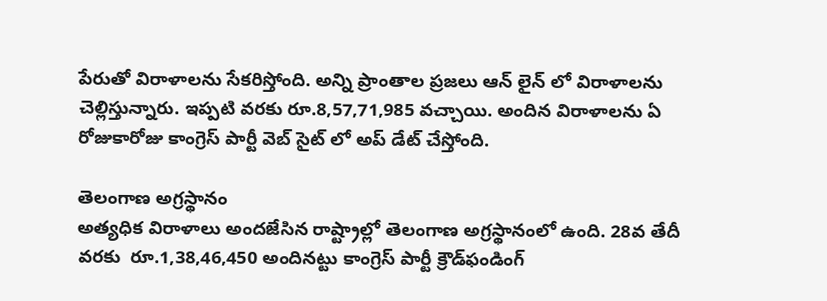పేరుతో విరాళాలను సేకరిస్తోంది. అన్ని ప్రాంతాల ప్రజలు ఆన్ లైన్ లో విరాళాలను చెల్లిస్తున్నారు. ఇప్పటి వరకు రూ.8,57,71,985 వచ్చాయి. అందిన విరాళాలను ఏ రోజుకారోజు కాంగ్రెస్ పార్టీ వెబ్ సైట్ లో అప్ డేట్ చేస్తోంది.

తెలంగాణ అగ్రస్థానం
అత్యధిక విరాళాలు అందజేసిన రాష్ట్రాల్లో తెలంగాణ అగ్రస్థానంలో ఉంది. 28వ తేదీ వరకు  రూ.1,38,46,450 అందినట్టు కాంగ్రెస్‌ పార్టీ క్రౌడ్‌ఫండింగ్‌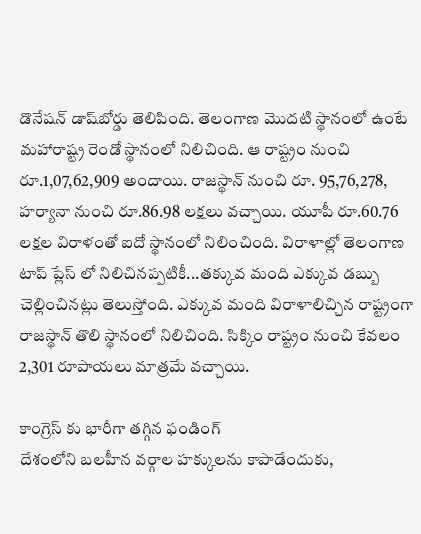డొనేషన్‌ డాష్‌బోర్డు తెలిపింది. తెలంగాణ మొదటి స్థానంలో ఉంటే మహారాష్ట్ర రెండో స్థానంలో నిలిచింది. ఆ రాష్ట్రం నుంచి రూ.1,07,62,909 అందాయి. రాజస్థాన్‌ నుంచి రూ. 95,76,278,  హర్యానా నుంచి రూ.86.98 లక్షలు వచ్చాయి. యూపీ రూ.60.76 లక్షల విరాళంతో ఐదో స్థానంలో నిలించింది. విరాళాల్లో తెలంగాణ టాప్ ప్లేస్ లో నిలిచినప్పటికీ...తక్కువ మంది ఎక్కువ డబ్బు చెల్లించినట్లు తెలుస్తోంది. ఎక్కువ మంది విరాళాలిచ్చిన రాష్ట్రంగా రాజస్థాన్ తొలి స్థానంలో నిలిచింది. సిక్కిం రాష్ట్రం నుంచి కేవలం 2,301 రూపాయలు మాత్రమే వచ్చాయి.

కాంగ్రెస్ కు భారీగా తగ్గిన ఫండింగ్
దేశంలోని బలహీన వర్గాల హక్కులను కాపాడేందుకు,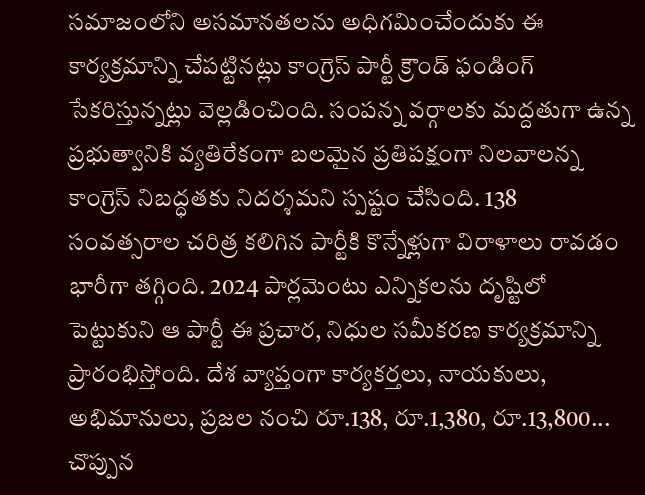సమాజంలోని అసమానతలను అధిగమించేందుకు ఈ కార్యక్రమాన్ని చేపట్టినట్లు కాంగ్రెస్ పార్టీ క్రౌండ్ ఫండింగ్ సేకరిస్తున్నట్లు వెల్లడించింది. సంపన్న వర్గాలకు మద్దతుగా ఉన్న ప్రభుత్వానికి వ్యతిరేకంగా బలమైన ప్రతిపక్షంగా నిలవాలన్న కాంగ్రెస్‌ నిబద్ధతకు నిదర్శమని స్పష్టం చేసింది. 138 సంవత్సరాల చరిత్ర కలిగిన పార్టీకి కొన్నేళ్లుగా విరాళాలు రావడం భారీగా తగ్గింది. 2024 పార్లమెంటు ఎన్నికలను దృష్టిలో పెట్టుకుని ఆ పార్టీ ఈ ప్రచార, నిధుల సమీకరణ కార్యక్రమాన్ని ప్రారంభిస్తోంది. దేశ వ్యాప్తంగా కార్యకర్తలు, నాయకులు, అభిమానులు, ప్రజల నంచి రూ.138, రూ.1,380, రూ.13,800... చొప్పున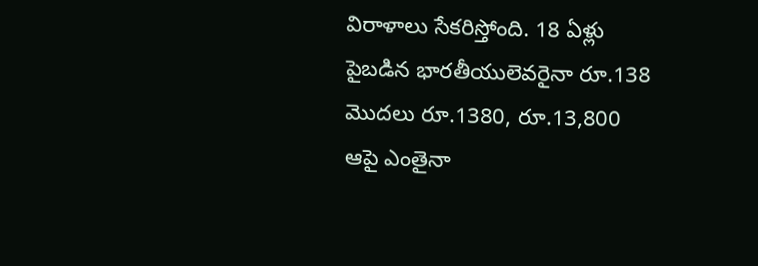విరాళాలు సేకరిస్తోంది. 18 ఏళ్లు పైబడిన భారతీయులెవరైనా రూ.138 మొదలు రూ.1380, రూ.13,800 ఆపై ఎంతైనా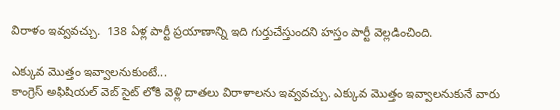విరాళం ఇవ్వవచ్చు.  138 ఏళ్ల పార్టీ ప్రయాణాన్ని ఇది గుర్తుచేస్తుందని హస్తం పార్టీ వెల్లడించింది.

ఎక్కువ మొత్తం ఇవ్వాలనుకుంటే...
కాంగ్రెస్ అఫిషియల్ వెబ్ సైట్ లోకి వెళ్లి దాతలు విరాళాలను ఇవ్వవచ్చు. ఎక్కువ మొత్తం ఇవ్వాలనుకునే వారు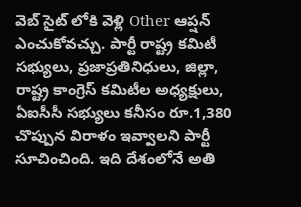వెబ్ సైట్ లోకి వెళ్లి Other ఆప్షన్ ఎంచుకోవచ్చు. పార్టీ రాష్ట్ర కమిటీ సభ్యులు, ప్రజాప్రతినిధులు, జిల్లా, రాష్ట్ర కాంగ్రెస్‌ కమిటీల అధ్యక్షులు, ఏఐసీసీ సభ్యులు కనీసం రూ.1,380 చొప్పున విరాళం ఇవ్వాలని పార్టీ సూచించింది. ఇది దేశంలోనే అతి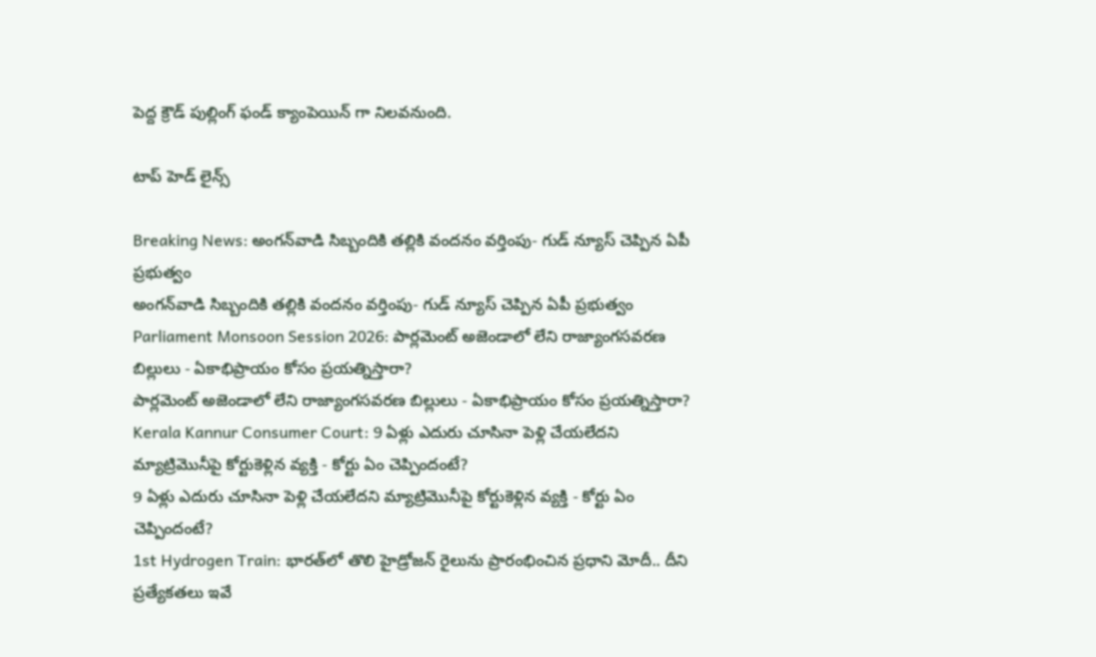పెద్ద క్రౌడ్‌ పుల్లింగ్‌ ఫండ్‌ క్యాంపెయిన్‌ గా నిలవనుంది.

టాప్ హెడ్ లైన్స్

Breaking News: అంగన్‌వాడి సిబ్బందికి తల్లికి వందనం వర్తింపు- గుడ్ న్యూస్ చెప్పిన ఏపీ ప్రభుత్వం
అంగన్‌వాడి సిబ్బందికి తల్లికి వందనం వర్తింపు- గుడ్ న్యూస్ చెప్పిన ఏపీ ప్రభుత్వం
Parliament Monsoon Session 2026: పార్లమెంట్ అజెండాలో లేని రాజ్యాంగసవరణ బిల్లులు - ఏకాభిప్రాయం కోసం ప్రయత్నిస్తారా?
పార్లమెంట్ అజెండాలో లేని రాజ్యాంగసవరణ బిల్లులు - ఏకాభిప్రాయం కోసం ప్రయత్నిస్తారా?
Kerala Kannur Consumer Court: 9 ఏళ్లు ఎదురు చూసినా పెళ్లి చేయలేదని మ్యాట్రిమొనీపై కోర్టుకెళ్లిన వ్యక్తి - కోర్టు ఏం చెప్పిందంటే?
9 ఏళ్లు ఎదురు చూసినా పెళ్లి చేయలేదని మ్యాట్రిమొనీపై కోర్టుకెళ్లిన వ్యక్తి - కోర్టు ఏం చెప్పిందంటే?
1st Hydrogen Train: భారత్‌లో తొలి హైడ్రోజన్ రైలును ప్రారంభించిన ప్రధాని మోదీ.. దీని ప్రత్యేకతలు ఇవే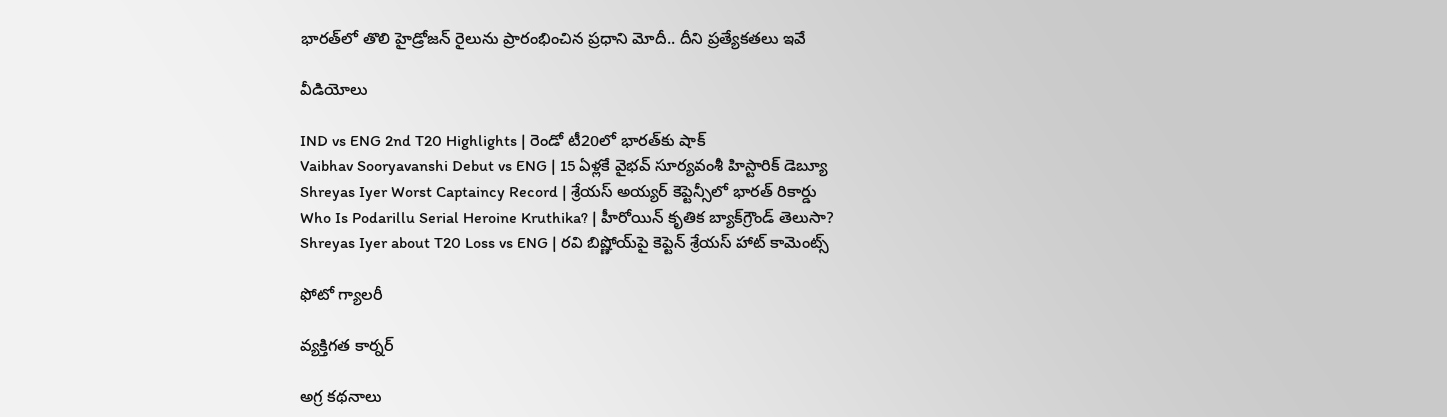భారత్‌లో తొలి హైడ్రోజన్ రైలును ప్రారంభించిన ప్రధాని మోదీ.. దీని ప్రత్యేకతలు ఇవే

వీడియోలు

IND vs ENG 2nd T20 Highlights | రెండో టీ20లో భారత్‌కు షాక్
Vaibhav Sooryavanshi Debut vs ENG | 15 ఏళ్లకే వైభవ్ సూర్యవంశీ హిస్టారిక్ డెబ్యూ
Shreyas Iyer Worst Captaincy Record | శ్రేయస్ అయ్యర్ కెప్టెన్సీలో భారత్ రికార్డు
Who Is Podarillu Serial Heroine Kruthika? | హీరోయిన్ కృతిక బ్యాక్‌గ్రౌండ్ తెలుసా?
Shreyas Iyer about T20 Loss vs ENG | రవి బిష్ణోయ్‌పై కెప్టెన్ శ్రేయస్ హాట్ కామెంట్స్

ఫోటో గ్యాలరీ

వ్యక్తిగత కార్నర్

అగ్ర కథనాలు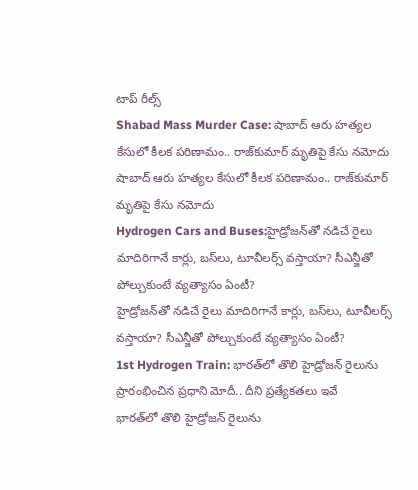టాప్ రీల్స్
Shabad Mass Murder Case: షాబాద్‌ ఆరు హత్యల కేసులో కీలక పరిణామం.. రాజ్‌కుమార్ మృతిపై కేసు నమోదు
షాబాద్‌ ఆరు హత్యల కేసులో కీలక పరిణామం.. రాజ్‌కుమార్ మృతిపై కేసు నమోదు
Hydrogen Cars and Buses:హైడ్రోజన్‌తో నడిచే రైలు మాదిరిగానే కార్లు, బస్‌లు, టూవీలర్స్‌ వస్తాయా? సీఎన్జీతో పోల్చుకుంటే వ్యత్యాసం ఏంటీ?
హైడ్రోజన్‌తో నడిచే రైలు మాదిరిగానే కార్లు, బస్‌లు, టూవీలర్స్‌ వస్తాయా? సీఎన్జీతో పోల్చుకుంటే వ్యత్యాసం ఏంటీ?
1st Hydrogen Train: భారత్‌లో తొలి హైడ్రోజన్ రైలును ప్రారంభించిన ప్రధాని మోదీ.. దీని ప్రత్యేకతలు ఇవే
భారత్‌లో తొలి హైడ్రోజన్ రైలును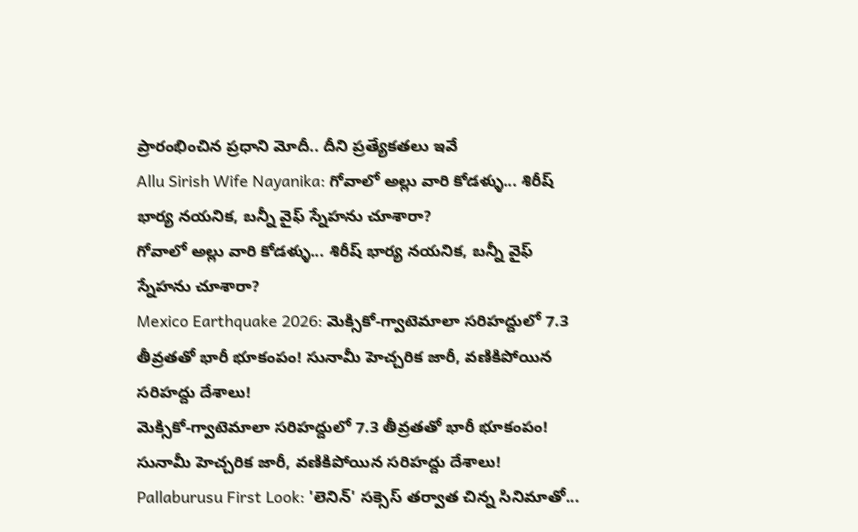ప్రారంభించిన ప్రధాని మోదీ.. దీని ప్రత్యేకతలు ఇవే
Allu Sirish Wife Nayanika: గోవాలో అల్లు వారి కోడళ్ళు... శిరీష్ భార్య నయనిక, బన్నీ వైఫ్ స్నేహను చూశారా?
గోవాలో అల్లు వారి కోడళ్ళు... శిరీష్ భార్య నయనిక, బన్నీ వైఫ్ స్నేహను చూశారా?
Mexico Earthquake 2026: మెక్సికో-గ్వాటెమాలా సరిహద్దులో 7.3 తీవ్రతతో భారీ భూకంపం! సునామీ హెచ్చరిక జారీ, వణికిపోయిన సరిహద్దు దేశాలు!
మెక్సికో-గ్వాటెమాలా సరిహద్దులో 7.3 తీవ్రతతో భారీ భూకంపం! సునామీ హెచ్చరిక జారీ, వణికిపోయిన సరిహద్దు దేశాలు!
Pallaburusu First Look: 'లెనిన్' సక్సెస్ తర్వాత చిన్న సినిమాతో...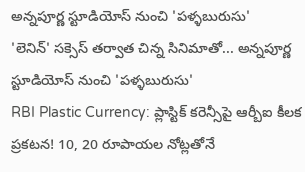అన్నపూర్ణ స్టూడియోస్ నుంచి 'పళ్ళబురుసు'
'లెనిన్' సక్సెస్ తర్వాత చిన్న సినిమాతో... అన్నపూర్ణ స్టూడియోస్ నుంచి 'పళ్ళబురుసు'
RBI Plastic Currency: ప్లాస్టిక్ కరెన్సీపై ఆర్బీఐ కీలక ప్రకటన! 10, 20 రూపాయల నోట్లతోనే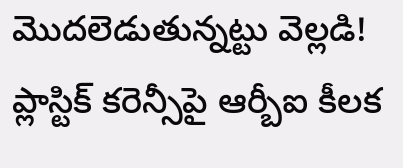మొదలెడుతున్నట్టు వెల్లడి!
ప్లాస్టిక్ కరెన్సీపై ఆర్బీఐ కీలక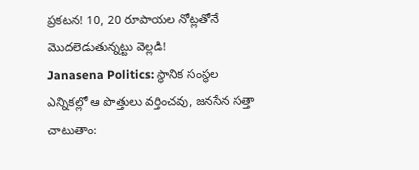ప్రకటన! 10, 20 రూపాయల నోట్లతోనే మొదలెడుతున్నట్టు వెల్లడి!
Janasena Politics: స్థానిక సంస్థల ఎన్నికల్లో ఆ పొత్తులు వర్తించవు, జనసేన సత్తా చాటుతాం: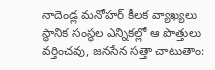నాదెండ్ల మనోహర్ కీలక వ్యాఖ్యలు
స్థానిక సంస్థల ఎన్నికల్లో ఆ పొత్తులు వర్తించవు, జనసేన సత్తా చాటుతాం: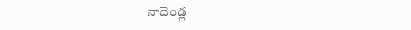నాదెండ్ల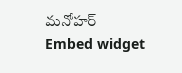మనోహర్
Embed widget